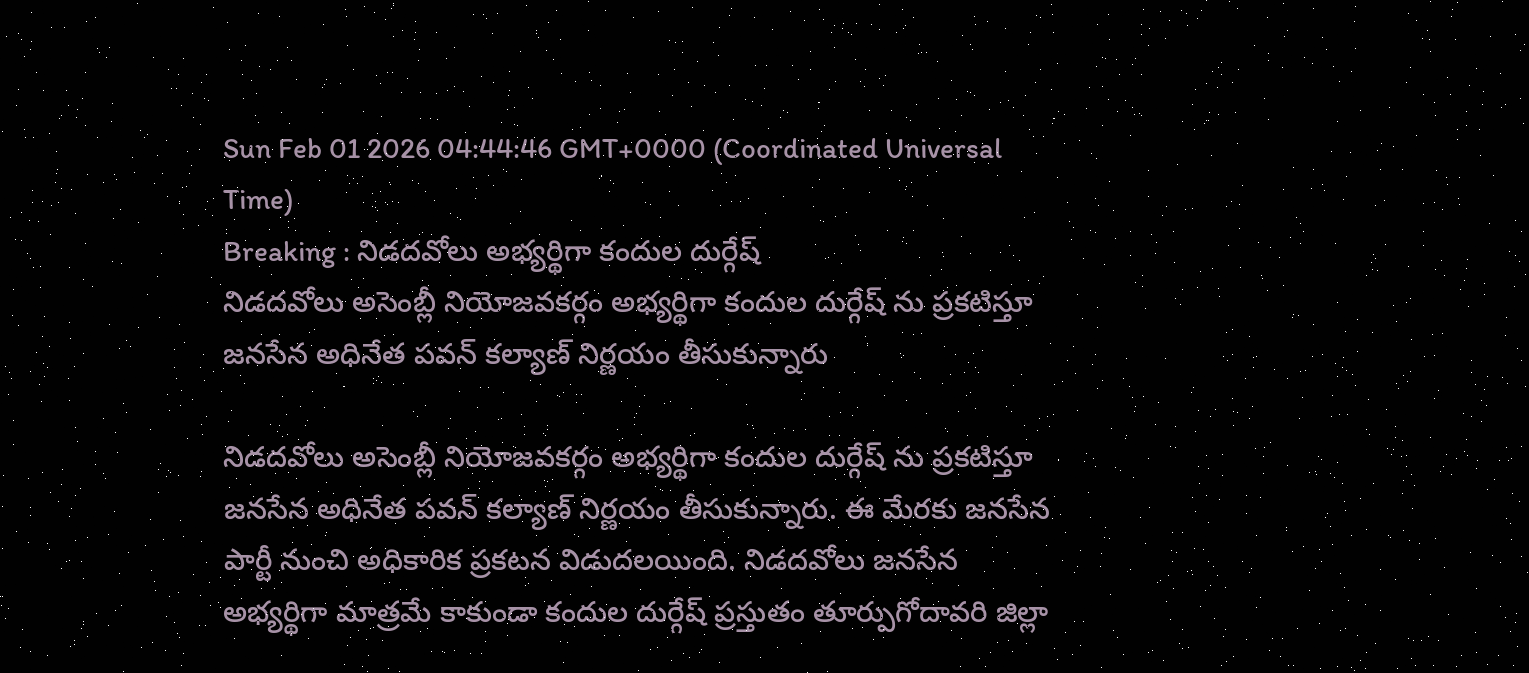Sun Feb 01 2026 04:44:46 GMT+0000 (Coordinated Universal Time)
Breaking : నిడదవోలు అభ్యర్థిగా కందుల దుర్గేష్
నిడదవోలు అసెంబ్లీ నియోజవకర్గం అభ్యర్థిగా కందుల దుర్గేష్ ను ప్రకటిస్తూ జనసేన అధినేత పవన్ కల్యాణ్ నిర్ణయం తీసుకున్నారు

నిడదవోలు అసెంబ్లీ నియోజవకర్గం అభ్యర్థిగా కందుల దుర్గేష్ ను ప్రకటిస్తూ జనసేన అధినేత పవన్ కల్యాణ్ నిర్ణయం తీసుకున్నారు. ఈ మేరకు జనసేన పార్టీ నుంచి అధికారిక ప్రకటన విడుదలయింది. నిడదవోలు జనసేన అభ్యర్థిగా మాత్రమే కాకుండా కందుల దుర్గేష్ ప్రస్తుతం తూర్పుగోదావరి జిల్లా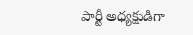పార్టీ అధ్యక్షుడిగా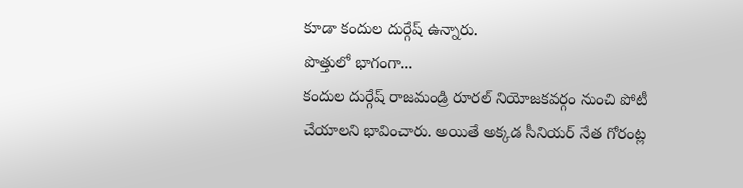కూడా కందుల దుర్గేష్ ఉన్నారు.
పొత్తులో భాగంగా...
కందుల దుర్గేష్ రాజమండ్రి రూరల్ నియోజకవర్గం నుంచి పోటీ చేయాలని భావించారు. అయితే అక్కడ సీనియర్ నేత గోరంట్ల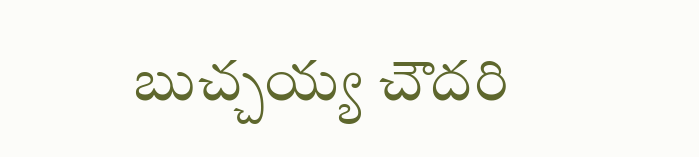బుచ్చయ్య చౌదరి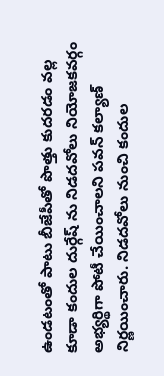ఉండటంతో పాటు బీజేపీతో పొత్తు కుదరడం వల్ల కూడా కందుల దుర్గేష్ ను నిడదవోలు నియోజకవర్గం అభ్యర్థిగా పోటీ చేయించాలని పవన్ కల్యాణ్ నిర్ణయించారు. నిడదవోలు నుంచి కందుల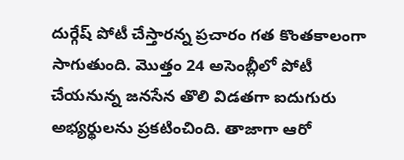దుర్గేష్ పోటీ చేస్తారన్న ప్రచారం గత కొంతకాలంగా సాగుతుంది. మొత్తం 24 అసెంబ్లీలో పోటీ చేయనున్న జనసేన తొలి విడతగా ఐదుగురు అభ్యర్థులను ప్రకటించింది. తాజాగా ఆరో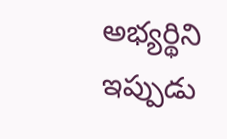అభ్యర్థిని ఇప్పుడు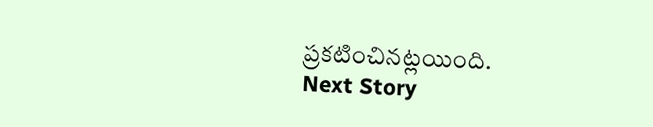ప్రకటించినట్లయింది.
Next Story